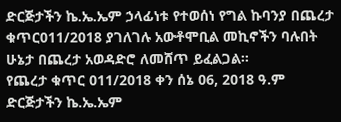ድርጅታችን ኬ.ኤ.ኤም ኃላፊነቱ የተወሰነ የግል ኩባንያ በጨረታ ቁጥር011/2018 ያገለገሉ አውቶሞቢል መኪኖችን ባሉበት ሁኔታ በጨረታ አወዳድሮ ለመሸጥ ይፈልጋል፡፡
የጨረታ ቁጥር 011/2018 ቀን ሰኔ 06, 2018 ዓ.ም
ድርጅታችን ኬ.ኤ.ኤም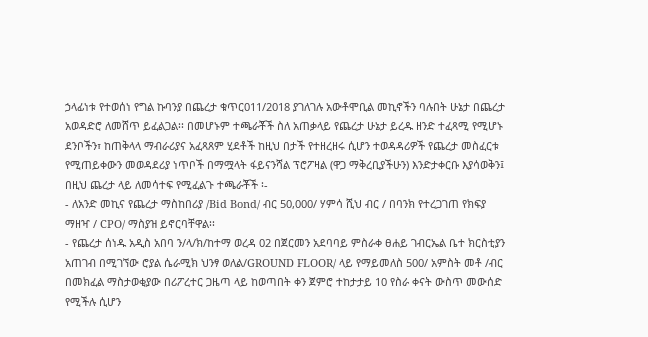ኃላፊነቱ የተወሰነ የግል ኩባንያ በጨረታ ቁጥር011/2018 ያገለገሉ አውቶሞቢል መኪኖችን ባሉበት ሁኔታ በጨረታ አወዳድሮ ለመሸጥ ይፈልጋል፡፡ በመሆኑም ተጫራቾች ስለ አጠቃላይ የጨረታ ሁኔታ ይረዱ ዘንድ ተፈጻሚ የሚሆኑ ደንቦችን፣ ከጠቅላላ ማብራሪያና አፈጻጸም ሂደቶች ከዚህ በታች የተዘረዘሩ ሲሆን ተወዳዳሪዎች የጨረታ መስፈርቱ የሚጠይቀውን መወዳደሪያ ነጥቦች በማሟላት ፋይናንሻል ፕሮፖዛል (ዋጋ ማቅረቢያችሁን) እንድታቀርቡ እያሳወቅን፤ በዚህ ጨረታ ላይ ለመሳተፍ የሚፈልጉ ተጫራቾች ፡-
- ለአንድ መኪና የጨረታ ማስከበሪያ /Bid Bond/ ብር 50,000/ ሃምሳ ሺህ ብር / በባንክ የተረጋገጠ የክፍያ ማዘዣ / CPO/ ማስያዝ ይኖርባቸዋል፡፡
- የጨረታ ሰነዱ አዲስ አበባ ን/ላ/ክ/ከተማ ወረዳ 02 በጀርመን አደባባይ ምስራቀ ፀሐይ ገብርኤል ቤተ ክርስቲያን አጠገብ በሚገኘው ሮያል ሴራሚክ ህንፃ ወለል/GROUND FLOOR/ ላይ የማይመለስ 500/ አምስት መቶ /ብር በመክፈል ማስታወቂያው በሪፖረተር ጋዜጣ ላይ ከወጣበት ቀን ጀምሮ ተከታታይ 10 የስራ ቀናት ውስጥ መውሰድ የሚችሉ ሲሆን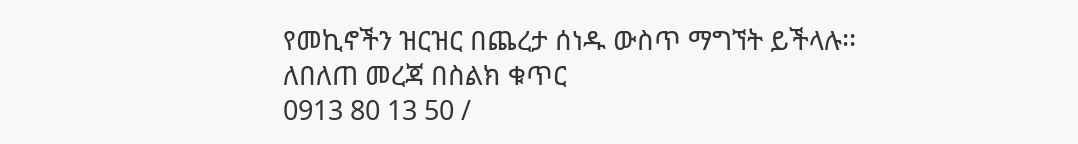የመኪኖችን ዝርዝር በጨረታ ሰነዱ ውስጥ ማግኘት ይችላሉ፡፡
ለበለጠ መረጃ በስልክ ቁጥር
0913 80 13 50 /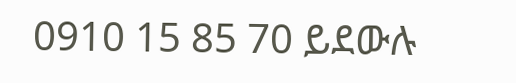0910 15 85 70 ይደውሉ